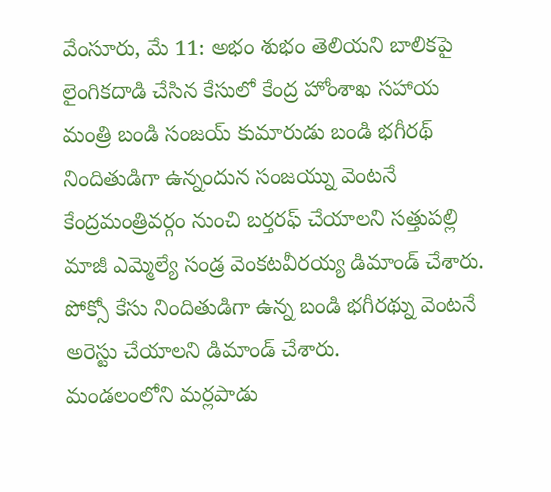వేంసూరు, మే 11: అభం శుభం తెలియని బాలికపై లైంగికదాడి చేసిన కేసులో కేంద్ర హోంశాఖ సహాయ మంత్రి బండి సంజయ్ కుమారుడు బండి భగీరథ్ నిందితుడిగా ఉన్నందున సంజయ్ను వెంటనే కేంద్రమంత్రివర్గం నుంచి బర్తరఫ్ చేయాలని సత్తుపల్లి మాజీ ఎమ్మెల్యే సండ్ర వెంకటవీరయ్య డిమాండ్ చేశారు. పోక్సో కేసు నిందితుడిగా ఉన్న బండి భగీరథ్ను వెంటనే అరెస్టు చేయాలని డిమాండ్ చేశారు.
మండలంలోని మర్లపాడు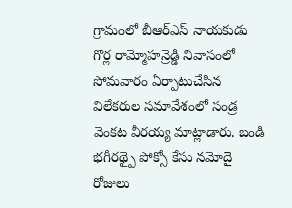గ్రామంలో బీఆర్ఎస్ నాయకుడు గొర్ల రామ్మోహన్రెడ్డి నివాసంలో సోమవారం ఏర్పాటుచేసిన విలేకరుల సమావేశంలో సండ్ర వెంకట వీరయ్య మాట్లాడారు. బండి భగీరథ్పై పోక్సో కేసు నమోదై రోజులు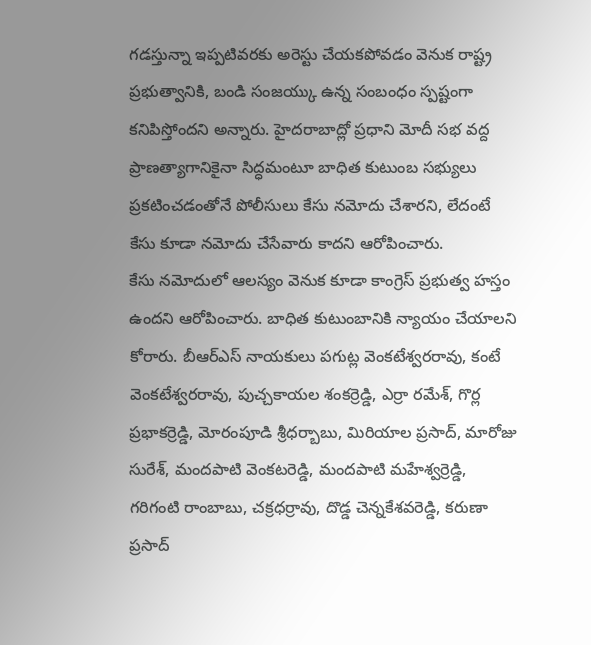గడస్తున్నా ఇప్పటివరకు అరెస్టు చేయకపోవడం వెనుక రాష్ట్ర ప్రభుత్వానికి, బండి సంజయ్కు ఉన్న సంబంధం స్పష్టంగా కనిపిస్తోందని అన్నారు. హైదరాబాద్లో ప్రధాని మోదీ సభ వద్ద ప్రాణత్యాగానికైనా సిద్ధమంటూ బాధిత కుటుంబ సభ్యులు ప్రకటించడంతోనే పోలీసులు కేసు నమోదు చేశారని, లేదంటే కేసు కూడా నమోదు చేసేవారు కాదని ఆరోపించారు.
కేసు నమోదులో ఆలస్యం వెనుక కూడా కాంగ్రెస్ ప్రభుత్వ హస్తం ఉందని ఆరోపించారు. బాధిత కుటుంబానికి న్యాయం చేయాలని కోరారు. బీఆర్ఎస్ నాయకులు పగుట్ల వెంకటేశ్వరరావు, కంటే వెంకటేశ్వరరావు, పుచ్చకాయల శంకర్రెడ్డి, ఎర్రా రమేశ్, గొర్ల ప్రభాకర్రెడ్డి, మోరంపూడి శ్రీధర్బాబు, మిరియాల ప్రసాద్, మారోజు సురేశ్, మందపాటి వెంకటరెడ్డి, మందపాటి మహేశ్వర్రెడ్డి, గరిగంటి రాంబాబు, చక్రధర్రావు, దొడ్డ చెన్నకేశవరెడ్డి, కరుణా ప్రసాద్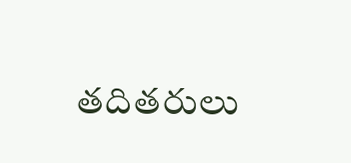తదితరులు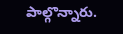పాల్గొన్నారు.